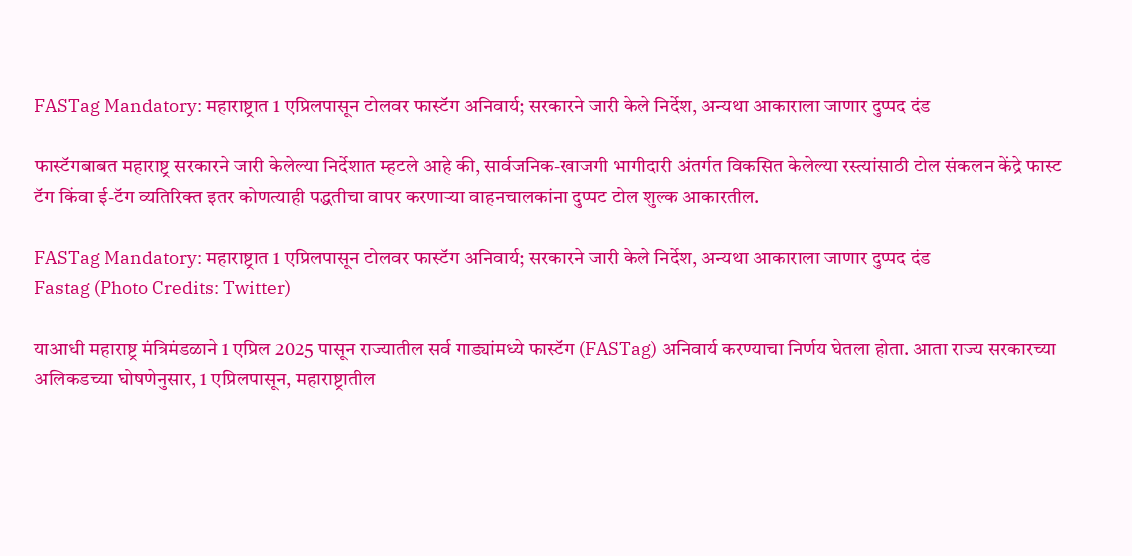FASTag Mandatory: महाराष्ट्रात 1 एप्रिलपासून टोलवर फास्टॅग अनिवार्य; सरकारने जारी केले निर्देश, अन्यथा आकाराला जाणार दुप्पद दंड

फास्टॅगबाबत महाराष्ट्र सरकारने जारी केलेल्या निर्देशात म्हटले आहे की, सार्वजनिक-खाजगी भागीदारी अंतर्गत विकसित केलेल्या रस्त्यांसाठी टोल संकलन केंद्रे फास्ट टॅग किंवा ई-टॅग व्यतिरिक्त इतर कोणत्याही पद्धतीचा वापर करणाऱ्या वाहनचालकांना दुप्पट टोल शुल्क आकारतील.

FASTag Mandatory: महाराष्ट्रात 1 एप्रिलपासून टोलवर फास्टॅग अनिवार्य; सरकारने जारी केले निर्देश, अन्यथा आकाराला जाणार दुप्पद दंड
Fastag (Photo Credits: Twitter)

याआधी महाराष्ट्र मंत्रिमंडळाने 1 एप्रिल 2025 पासून राज्यातील सर्व गाड्यांमध्ये फास्टॅग (FASTag) अनिवार्य करण्याचा निर्णय घेतला होता. आता राज्य सरकारच्या अलिकडच्या घोषणेनुसार, 1 एप्रिलपासून, महाराष्ट्रातील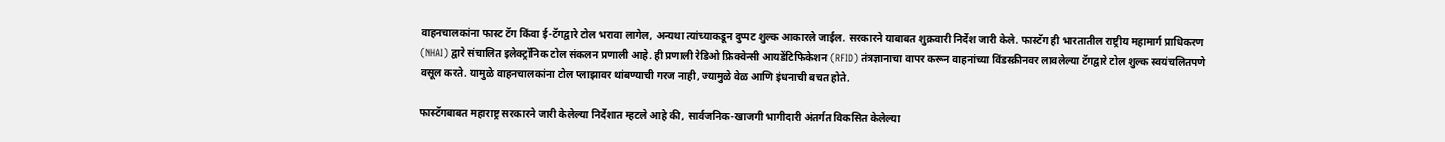वाहनचालकांना फास्ट टॅग किंवा ई-टॅगद्वारे टोल भरावा लागेल, अन्यथा त्यांच्याकडून दुप्पट शुल्क आकारले जाईल. सरकारने याबाबत शुक्रवारी निर्देश जारी केले. फास्टॅग ही भारतातील राष्ट्रीय महामार्ग प्राधिकरण (NHAI) द्वारे संचालित इलेक्ट्रॉनिक टोल संकलन प्रणाली आहे. ही प्रणाली रेडिओ फ्रिक्वेन्सी आयडेंटिफिकेशन (RFID) तंत्रज्ञानाचा वापर करून वाहनांच्या विंडस्क्रीनवर लावलेल्या टॅगद्वारे टोल शुल्क स्वयंचलितपणे वसूल करते. यामुळे वाहनचालकांना टोल प्लाझावर थांबण्याची गरज नाही, ज्यामुळे वेळ आणि इंधनाची बचत होते.

फास्टॅगबाबत महाराष्ट्र सरकारने जारी केलेल्या निर्देशात म्हटले आहे की, सार्वजनिक-खाजगी भागीदारी अंतर्गत विकसित केलेल्या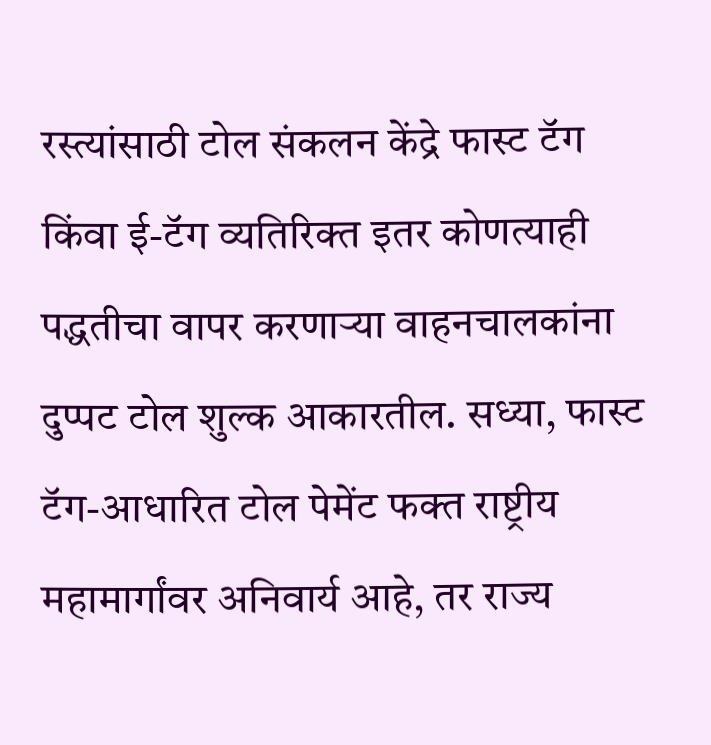रस्त्यांसाठी टोल संकलन केंद्रे फास्ट टॅग किंवा ई-टॅग व्यतिरिक्त इतर कोणत्याही पद्धतीचा वापर करणाऱ्या वाहनचालकांना दुप्पट टोल शुल्क आकारतील. सध्या, फास्ट टॅग-आधारित टोल पेमेंट फक्त राष्ट्रीय महामार्गांवर अनिवार्य आहे, तर राज्य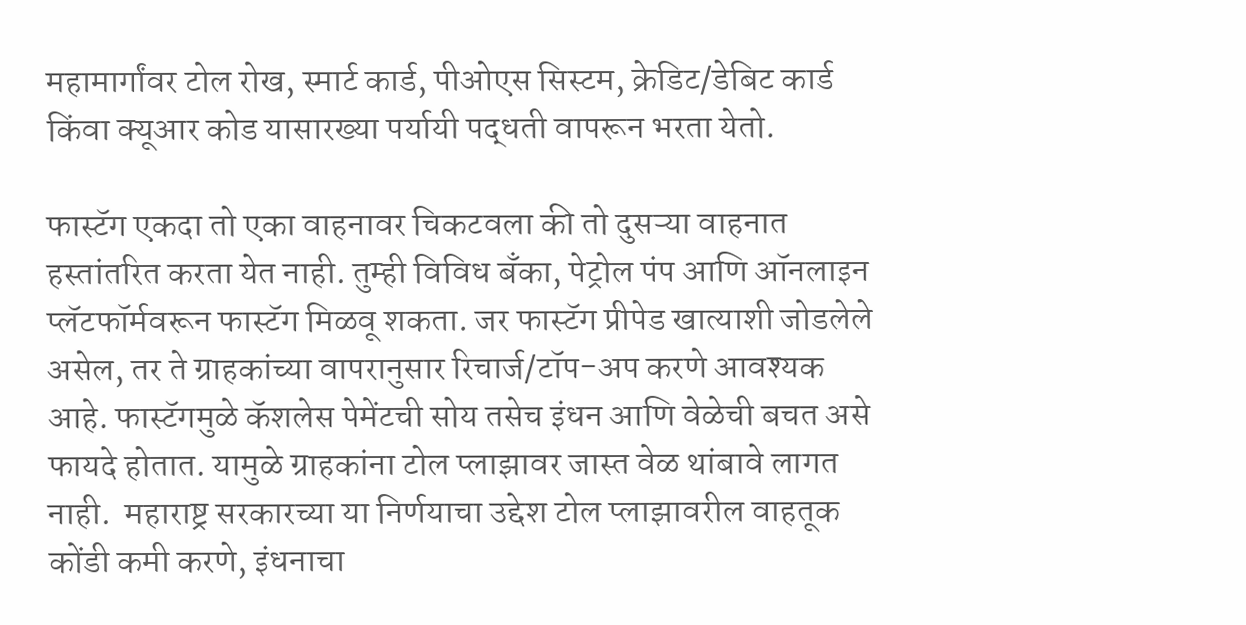महामार्गांवर टोल रोख, स्मार्ट कार्ड, पीओएस सिस्टम, क्रेडिट/डेबिट कार्ड किंवा क्यूआर कोड यासारख्या पर्यायी पद्धती वापरून भरता येतो.

फास्टॅग एकदा तो एका वाहनावर चिकटवला की तो दुसऱ्या वाहनात हस्तांतरित करता येत नाही. तुम्ही विविध बँका, पेट्रोल पंप आणि ऑनलाइन प्लॅटफॉर्मवरून फास्टॅग मिळवू शकता. जर फास्टॅग प्रीपेड खात्याशी जोडलेले असेल, तर ते ग्राहकांच्या वापरानुसार रिचार्ज/टॉप-अप करणे आवश्यक आहे. फास्टॅगमुळे कॅशलेस पेमेंटची सोय तसेच इंधन आणि वेळेची बचत असे फायदे होतात. यामुळे ग्राहकांना टोल प्लाझावर जास्त वेळ थांबावे लागत नाही.  महाराष्ट्र सरकारच्या या निर्णयाचा उद्देश टोल प्लाझावरील वाहतूक कोंडी कमी करणे, इंधनाचा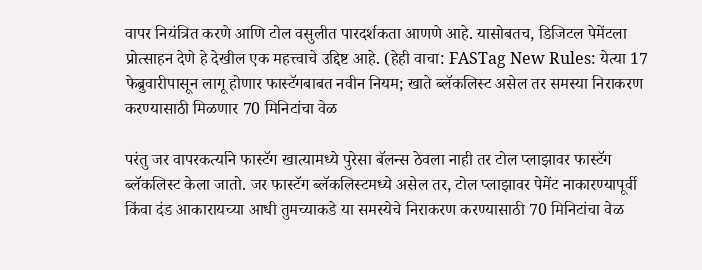वापर नियंत्रित करणे आणि टोल वसुलीत पारदर्शकता आणणे आहे. यासोबतच, डिजिटल पेमेंटला प्रोत्साहन देणे हे देखील एक महत्त्वाचे उद्दिष्ट आहे. (हेही वाचा: FASTag New Rules: येत्या 17 फेब्रुवारीपासून लागू होणार फास्टॅगबाबत नवीन नियम; खाते ब्लॅकलिस्ट असेल तर समस्या निराकरण करण्यासाठी मिळणार 70 मिनिटांचा वेळ

परंतु जर वापरकर्त्याने फास्टॅग खात्यामध्ये पुरेसा बॅलन्स ठेवला नाही तर टोल प्लाझावर फास्टॅग ब्लॅकलिस्ट केला जातो. जर फास्टॅग ब्लॅकलिस्टमध्ये असेल तर, टोल प्लाझावर पेमेंट नाकारण्यापूर्वी किंवा दंड आकारायच्या आधी तुमच्याकडे या समस्येचे निराकरण करण्यासाठी 70 मिनिटांचा वेळ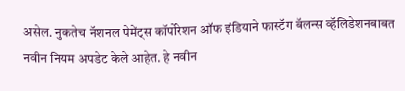असेल. नुकतेच नॅशनल पेमेंट्स कॉर्पोरेशन ऑफ इंडियाने फास्टॅग बॅलन्स व्हॅलिडेशनबाबत नवीन नियम अपडेट केले आहेत. हे नवीन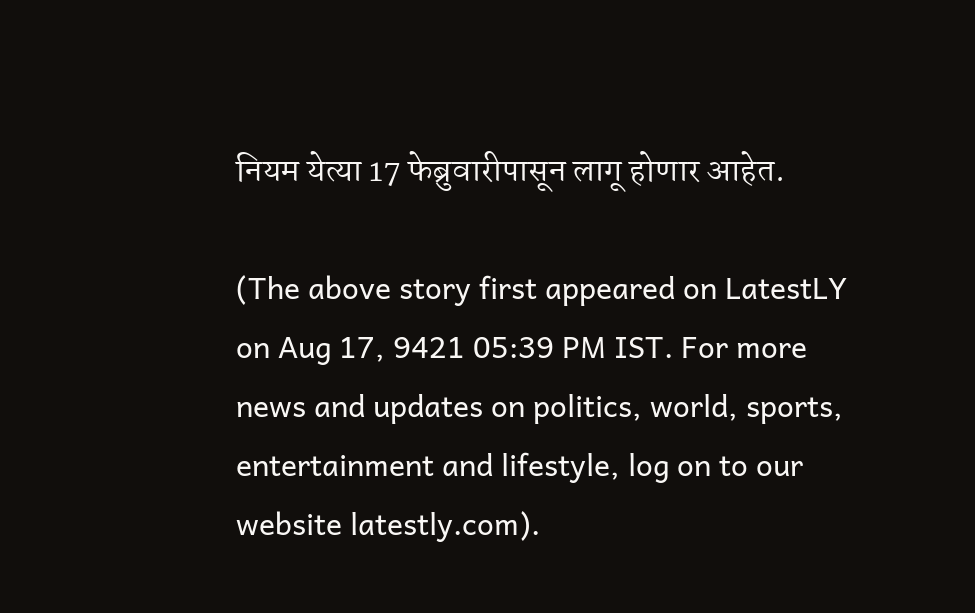नियम येत्या 17 फेब्रुवारीपासून लागू होणार आहेत.

(The above story first appeared on LatestLY on Aug 17, 9421 05:39 PM IST. For more news and updates on politics, world, sports, entertainment and lifestyle, log on to our website latestly.com).